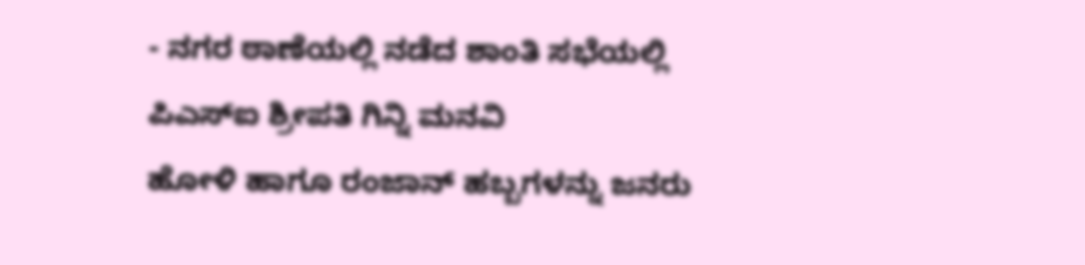- ನಗರ ಠಾಣೆಯಲ್ಲಿ ನಡೆದ ಶಾಂತಿ ಸಭೆಯಲ್ಲಿ ಪಿಎಸ್ಐ ಶ್ರೀಪತಿ ಗಿನ್ನಿ ಮನವಿ
ಹೋಳಿ ಹಾಗೂ ರಂಜಾನ್ ಹಬ್ಬಗಳನ್ನು ಜನರು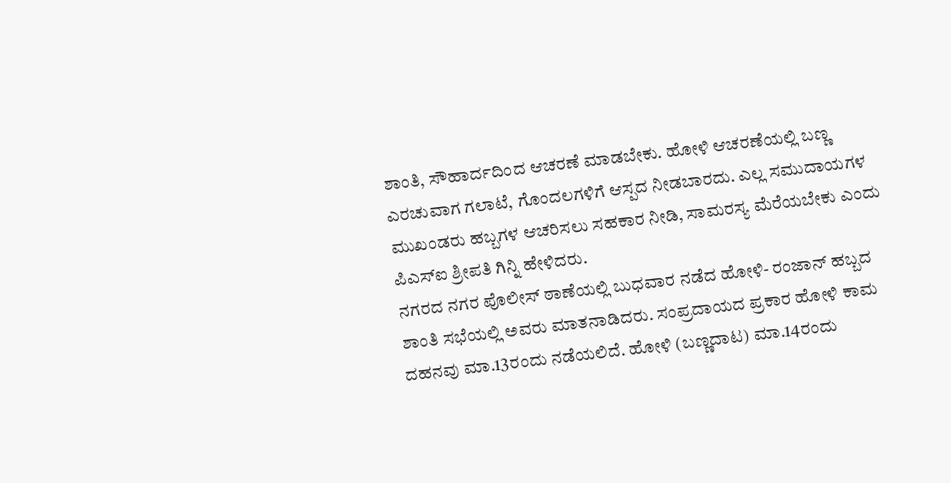ಶಾಂತಿ, ಸೌಹಾರ್ದದಿಂದ ಆಚರಣೆ ಮಾಡಬೇಕು. ಹೋಳಿ ಆಚರಣೆಯಲ್ಲಿ ಬಣ್ಣ ಎರಚುವಾಗ ಗಲಾಟೆ, ಗೊಂದಲಗಳಿಗೆ ಆಸ್ಪದ ನೀಡಬಾರದು. ಎಲ್ಲ ಸಮುದಾಯಗಳ ಮುಖಂಡರು ಹಬ್ಬಗಳ ಆಚರಿಸಲು ಸಹಕಾರ ನೀಡಿ, ಸಾಮರಸ್ಯ ಮೆರೆಯಬೇಕು ಎಂದು ಪಿಎಸ್ಐ ಶ್ರೀಪತಿ ಗಿನ್ನಿ ಹೇಳಿದರು.
ನಗರದ ನಗರ ಪೊಲೀಸ್ ಠಾಣೆಯಲ್ಲಿ ಬುಧವಾರ ನಡೆದ ಹೋಳಿ- ರಂಜಾನ್ ಹಬ್ಬದ ಶಾಂತಿ ಸಭೆಯಲ್ಲಿ ಅವರು ಮಾತನಾಡಿದರು. ಸಂಪ್ರದಾಯದ ಪ್ರಕಾರ ಹೋಳಿ ಕಾಮ ದಹನವು ಮಾ.13ರಂದು ನಡೆಯಲಿದೆ. ಹೋಳಿ (ಬಣ್ಣದಾಟ) ಮಾ.14ರಂದು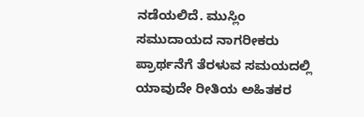ನಡೆಯಲಿದೆ. ಮುಸ್ಲಿಂ ಸಮುದಾಯದ ನಾಗರೀಕರು ಪ್ರಾರ್ಥನೆಗೆ ತೆರಳುವ ಸಮಯದಲ್ಲಿ ಯಾವುದೇ ರೀತಿಯ ಅಹಿತಕರ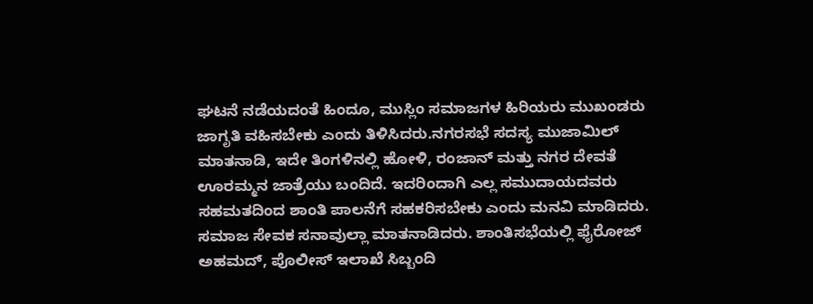ಘಟನೆ ನಡೆಯದಂತೆ ಹಿಂದೂ, ಮುಸ್ಲಿಂ ಸಮಾಜಗಳ ಹಿರಿಯರು ಮುಖಂಡರು ಜಾಗೃತಿ ವಹಿಸಬೇಕು ಎಂದು ತಿಳಿಸಿದರು.ನಗರಸಭೆ ಸದಸ್ಯ ಮುಜಾಮಿಲ್ ಮಾತನಾಡಿ, ಇದೇ ತಿಂಗಳಿನಲ್ಲಿ ಹೋಳಿ, ರಂಜಾನ್ ಮತ್ತು ನಗರ ದೇವತೆ ಊರಮ್ಮನ ಜಾತ್ರೆಯು ಬಂದಿದೆ. ಇದರಿಂದಾಗಿ ಎಲ್ಲ ಸಮುದಾಯದವರು ಸಹಮತದಿಂದ ಶಾಂತಿ ಪಾಲನೆಗೆ ಸಹಕರಿಸಬೇಕು ಎಂದು ಮನವಿ ಮಾಡಿದರು.
ಸಮಾಜ ಸೇವಕ ಸನಾವುಲ್ಲಾ ಮಾತನಾಡಿದರು. ಶಾಂತಿಸಭೆಯಲ್ಲಿ ಫೈರೋಜ್ ಅಹಮದ್, ಪೊಲೀಸ್ ಇಲಾಖೆ ಸಿಬ್ಬಂದಿ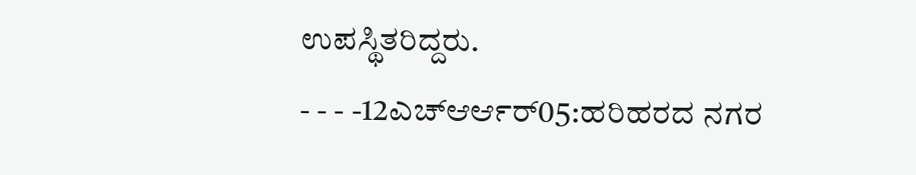ಉಪಸ್ಥಿತರಿದ್ದರು.
- - - -12ಎಚ್ಆರ್ಆರ್05:ಹರಿಹರದ ನಗರ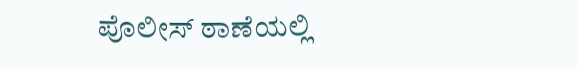ಪೊಲೀಸ್ ಠಾಣೆಯಲ್ಲಿ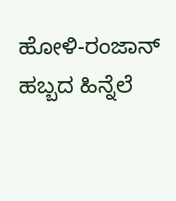ಹೋಳಿ-ರಂಜಾನ್ ಹಬ್ಬದ ಹಿನ್ನೆಲೆ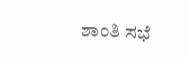ಶಾಂತಿ ಸಭೆ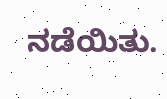ನಡೆಯಿತು.